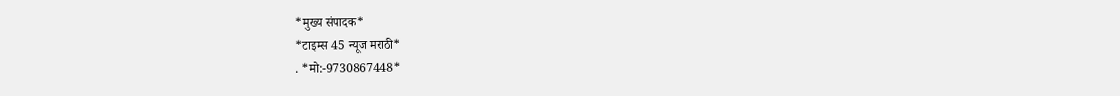*मुख्य संपादक*
*टाइम्स 45 न्यूज मराठी*
. *मो:-9730867448*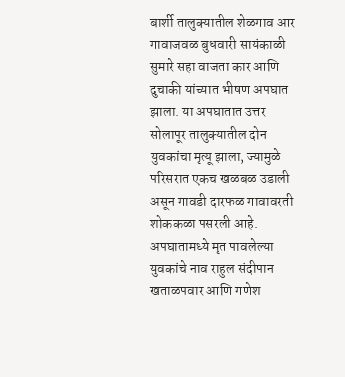बार्शी तालुक्यातील शेळगाव आर गावाजवळ बुधवारी सायंकाळी सुमारे सहा वाजता कार आणि दुचाकी यांच्यात भीषण अपघात झाला. या अपघातात उत्तर सोलापूर तालुक्यातील दोन युवकांचा मृत्यू झाला, ज्यामुळे परिसरात एकच खळबळ उडाली असून गावडी दारफळ गावावरती शोककळा पसरली आहे. अपघातामध्ये मृत पावलेल्या युवकांचे नाव राहुल संदीपान खताळपवार आणि गणेश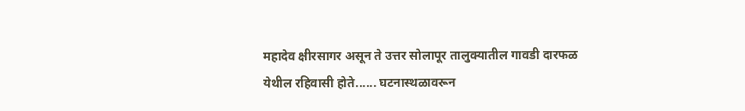महादेव क्षीरसागर असून ते उत्तर सोलापूर तालुक्यातील गावडी दारफळ येथील रहिवासी होते...... घटनास्थळावरून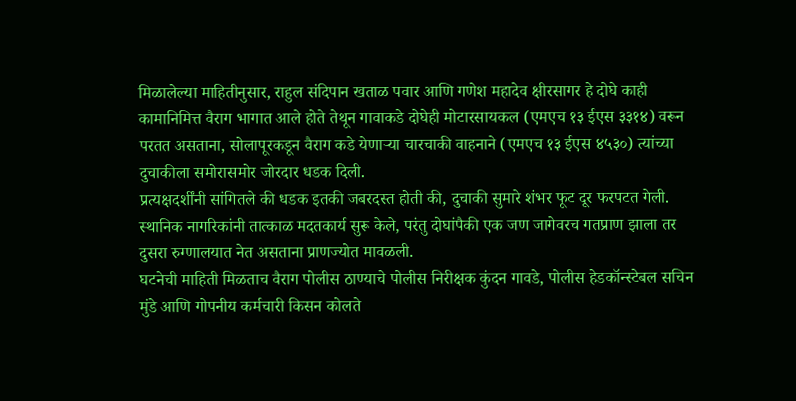मिळालेल्या माहितीनुसार, राहुल संदिपान खताळ पवार आणि गणेश महादेव क्षीरसागर हे दोघे काही कामानिमित्त वैराग भागात आले होते तेथून गावाकडे दोघेही मोटारसायकल (एमएच १३ ईएस ३३१४) वरून परतत असताना, सोलापूरकडून वैराग कडे येणाऱ्या चारचाकी वाहनाने (एमएच १३ ईएस ४५३०) त्यांच्या दुचाकीला समोरासमोर जोरदार धडक दिली.
प्रत्यक्षदर्शींनी सांगितले की धडक इतकी जबरदस्त होती की, दुचाकी सुमारे शंभर फूट दूर फरपटत गेली. स्थानिक नागरिकांनी तात्काळ मदतकार्य सुरू केले, परंतु दोघांपैकी एक जण जागेवरच गतप्राण झाला तर दुसरा रुग्णालयात नेत असताना प्राणज्योत मावळली.
घटनेची माहिती मिळताच वैराग पोलीस ठाण्याचे पोलीस निरीक्षक कुंदन गावडे, पोलीस हेडकॉन्स्टेबल सचिन मुंडे आणि गोपनीय कर्मचारी किसन कोलते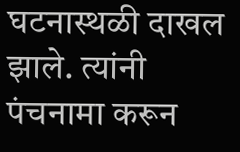घटनास्थळी दाखल झाले. त्यांनी पंचनामा करून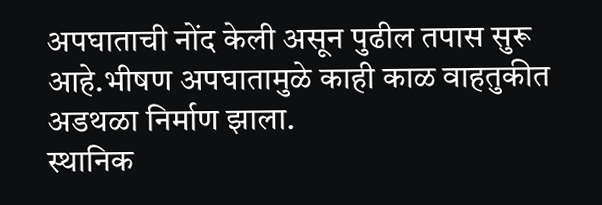अपघाताची नोंद केली असून पुढील तपास सुरू आहे.भीषण अपघातामुळे काही काळ वाहतुकीत अडथळा निर्माण झाला.
स्थानिक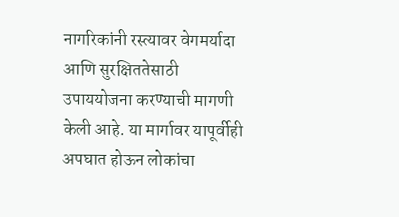नागरिकांनी रस्त्यावर वेगमर्यादा आणि सुरक्षिततेसाठी उपाययोजना करण्याची मागणी केली आहे. या मार्गावर यापूर्वीही अपघात होऊन लोकांचा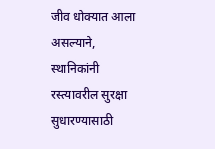जीव धोक्यात आला असल्याने, स्थानिकांनी रस्त्यावरील सुरक्षा सुधारण्यासाठी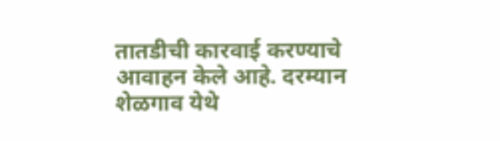तातडीची कारवाई करण्याचे आवाहन केले आहे. दरम्यान शेळगाव येथे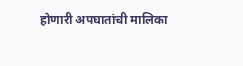होणारी अपघातांची मालिका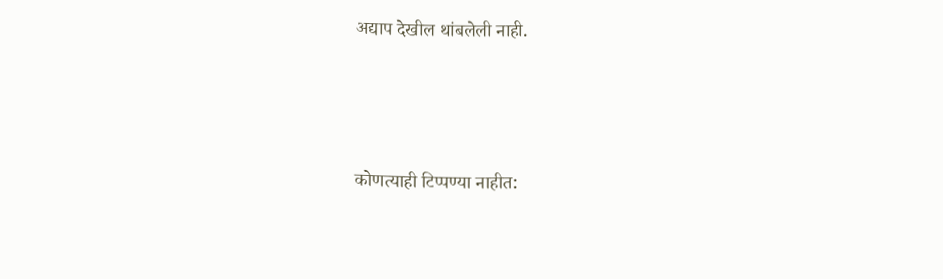अद्याप देखील थांबलेली नाही.






कोणत्याही टिप्पण्या नाहीत: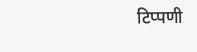टिप्पणी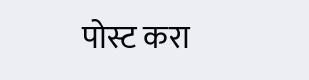पोस्ट करा